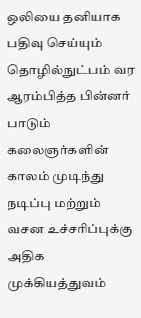ஒலியை தனியாக பதிவு செய்யும் தொழில்நுட்பம் வர ஆரம்பித்த பின்னர் பாடும் கலைஞர்களின் காலம் முடிந்து நடிப்பு மற்றும் வசன உச்சரிப்புக்கு அதிக முக்கியத்துவம்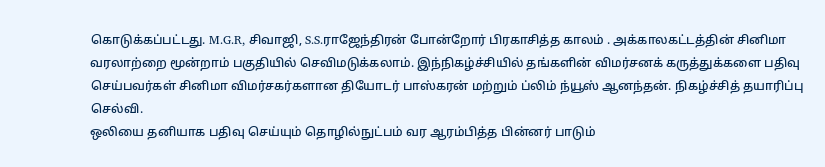கொடுக்கப்பட்டது. M.G.R, சிவாஜி, S.S.ராஜேந்திரன் போன்றோர் பிரகாசித்த காலம் . அக்காலகட்டத்தின் சினிமா வரலாற்றை மூன்றாம் பகுதியில் செவிமடுக்கலாம். இந்நிகழ்ச்சியில் தங்களின் விமர்சனக் கருத்துக்களை பதிவு செய்பவர்கள் சினிமா விமர்சகர்களான தியோடர் பாஸ்கரன் மற்றும் ப்லிம் ந்யூஸ் ஆனந்தன். நிகழ்ச்சித் தயாரிப்பு செல்வி.
ஒலியை தனியாக பதிவு செய்யும் தொழில்நுட்பம் வர ஆரம்பித்த பின்னர் பாடும்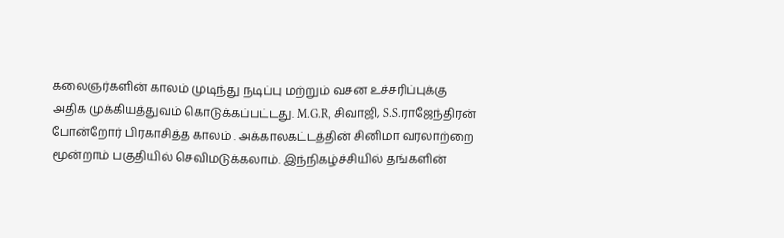கலைஞர்களின் காலம் முடிந்து நடிப்பு மற்றும் வசன உச்சரிப்புக்கு அதிக முக்கியத்துவம் கொடுக்கப்பட்டது. M.G.R, சிவாஜி, S.S.ராஜேந்திரன் போன்றோர் பிரகாசித்த காலம் . அக்காலகட்டத்தின் சினிமா வரலாற்றை மூன்றாம் பகுதியில் செவிமடுக்கலாம். இந்நிகழ்ச்சியில் தங்களின்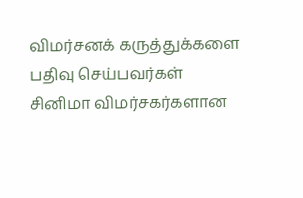விமர்சனக் கருத்துக்களை பதிவு செய்பவர்கள் சினிமா விமர்சகர்களான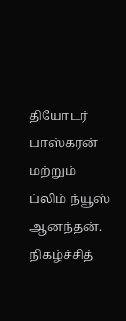தியோடர் பாஸ்கரன் மற்றும் ப்லிம் ந்யூஸ் ஆனந்தன். நிகழ்ச்சித்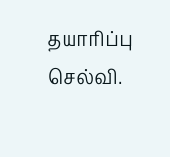தயாரிப்பு செல்வி.